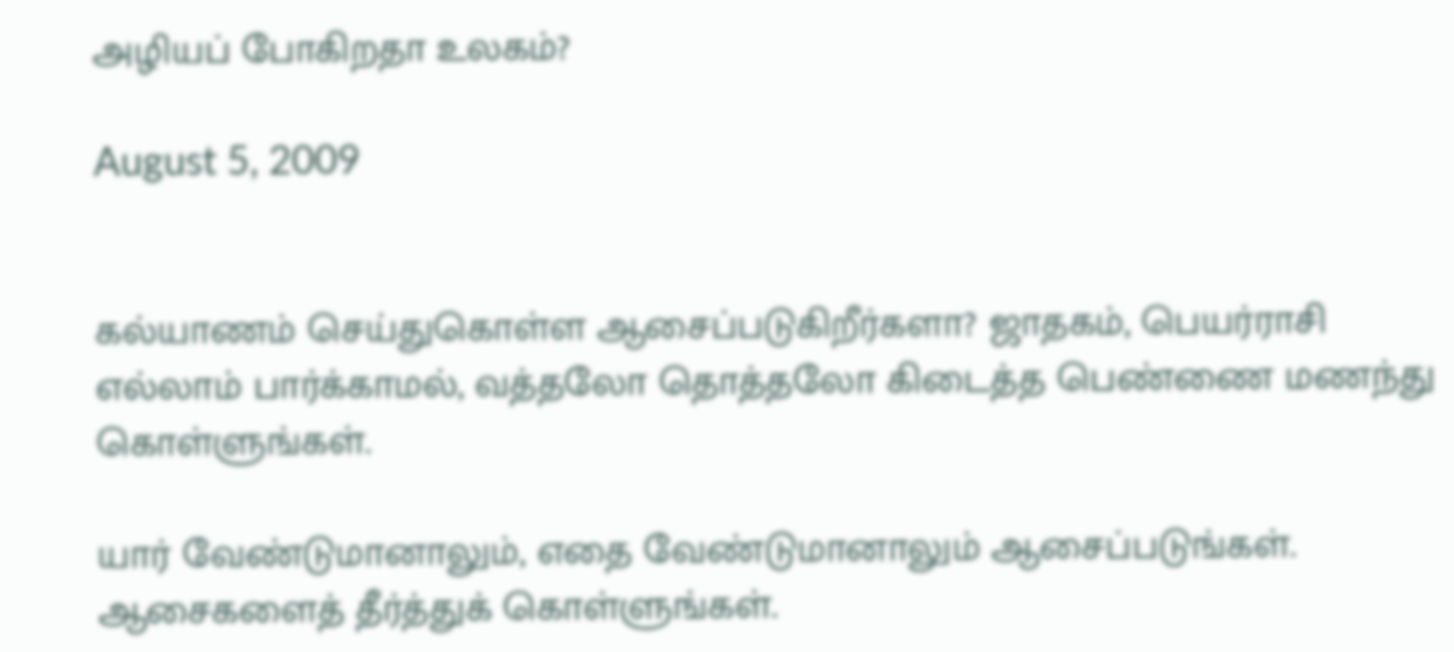அழியப் போகிறதா உலகம்?

August 5, 2009


கல்யாணம் செய்துகொள்ள ஆசைப்படுகிறீர்களா? ஜாதகம், பெயர்ராசி எல்லாம் பார்க்காமல், வத்தலோ தொத்தலோ கிடைத்த பெண்ணை மணந்து கொள்ளுங்கள்.

யார் வேண்டுமானாலும், எதை வேண்டுமானாலும் ஆசைப்படுங்கள். ஆசைகளைத் தீர்த்துக் கொள்ளுங்கள்.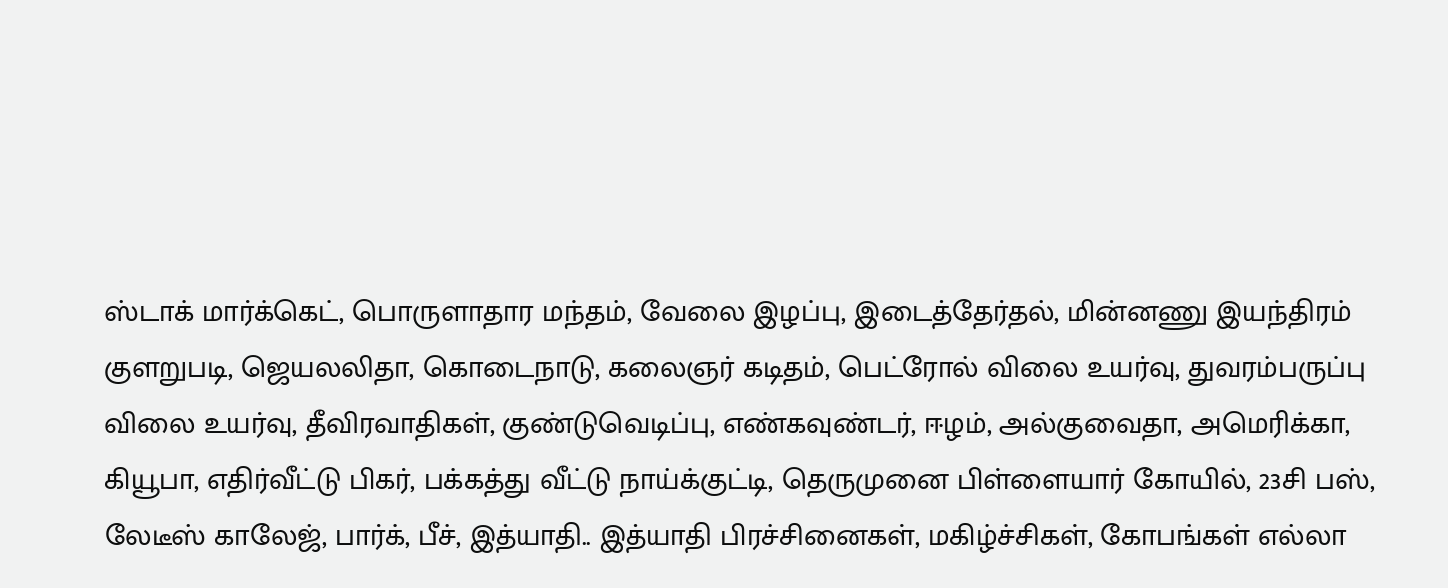ஸ்டாக் மார்க்கெட், பொருளாதார மந்தம், வேலை இழப்பு, இடைத்தேர்தல், மின்னணு இயந்திரம் குளறுபடி, ஜெயலலிதா, கொடைநாடு, கலைஞர் கடிதம், பெட்ரோல் விலை உயர்வு, துவரம்பருப்பு விலை உயர்வு, தீவிரவாதிகள், குண்டுவெடிப்பு, எண்கவுண்டர், ஈழம், அல்குவைதா, அமெரிக்கா, கியூபா, எதிர்வீட்டு பிகர், பக்கத்து வீட்டு நாய்க்குட்டி, தெருமுனை பிள்ளையார் கோயில், 23சி பஸ், லேடீஸ் காலேஜ், பார்க், பீச், இத்யாதி.. இத்யாதி பிரச்சினைகள், மகிழ்ச்சிகள், கோபங்கள் எல்லா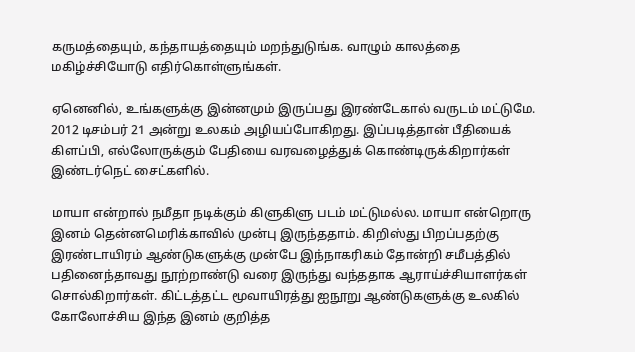கருமத்தையும், கந்தாயத்தையும் மறந்துடுங்க. வாழும் காலத்தை மகிழ்ச்சியோடு எதிர்கொள்ளுங்கள்.

ஏனெனில், உங்களுக்கு இன்னமும் இருப்பது இரண்டேகால் வருடம் மட்டுமே. 2012 டிசம்பர் 21 அன்று உலகம் அழியப்போகிறது. இப்படித்தான் பீதியைக் கிளப்பி, எல்லோருக்கும் பேதியை வரவழைத்துக் கொண்டிருக்கிறார்கள் இண்டர்நெட் சைட்களில்.

மாயா என்றால் நமீதா நடிக்கும் கிளுகிளு படம் மட்டுமல்ல. மாயா என்றொரு இனம் தென்னமெரிக்காவில் முன்பு இருந்ததாம். கிறிஸ்து பிறப்பதற்கு இரண்டாயிரம் ஆண்டுகளுக்கு முன்பே இந்நாகரிகம் தோன்றி சமீபத்தில் பதினைந்தாவது நூற்றாண்டு வரை இருந்து வந்ததாக ஆராய்ச்சியாளர்கள் சொல்கிறார்கள். கிட்டத்தட்ட மூவாயிரத்து ஐநூறு ஆண்டுகளுக்கு உலகில் கோலோச்சிய இந்த இனம் குறித்த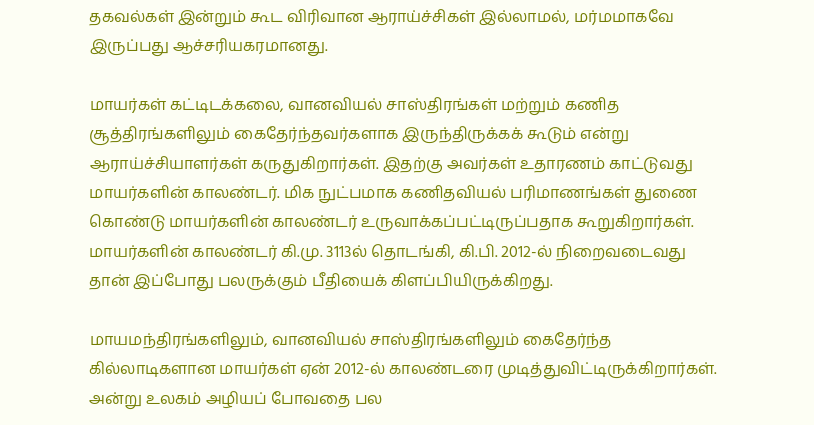தகவல்கள் இன்றும் கூட விரிவான ஆராய்ச்சிகள் இல்லாமல், மர்மமாகவே இருப்பது ஆச்சரியகரமானது.

மாயர்கள் கட்டிடக்கலை, வானவியல் சாஸ்திரங்கள் மற்றும் கணித சூத்திரங்களிலும் கைதேர்ந்தவர்களாக இருந்திருக்கக் கூடும் என்று ஆராய்ச்சியாளர்கள் கருதுகிறார்கள். இதற்கு அவர்கள் உதாரணம் காட்டுவது மாயர்களின் காலண்டர். மிக நுட்பமாக கணிதவியல் பரிமாணங்கள் துணை கொண்டு மாயர்களின் காலண்டர் உருவாக்கப்பட்டிருப்பதாக கூறுகிறார்கள். மாயர்களின் காலண்டர் கி.மு. 3113ல் தொடங்கி, கி.பி. 2012-ல் நிறைவடைவது தான் இப்போது பலருக்கும் பீதியைக் கிளப்பியிருக்கிறது.

மாயமந்திரங்களிலும், வானவியல் சாஸ்திரங்களிலும் கைதேர்ந்த கில்லாடிகளான மாயர்கள் ஏன் 2012-ல் காலண்டரை முடித்துவிட்டிருக்கிறார்கள். அன்று உலகம் அழியப் போவதை பல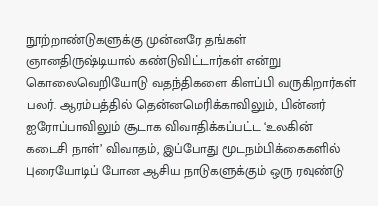நூற்றாண்டுகளுக்கு முன்னரே தங்கள் ஞானதிருஷ்டியால் கண்டுவிட்டார்கள் என்று கொலைவெறியோடு வதந்திகளை கிளப்பி வருகிறார்கள் பலர். ஆரம்பத்தில் தென்னமெரிக்காவிலும், பின்னர் ஐரோப்பாவிலும் சூடாக விவாதிக்கப்பட்ட ‘உலகின் கடைசி நாள்’ விவாதம், இப்போது மூடநம்பிக்கைகளில் புரையோடிப் போன ஆசிய நாடுகளுக்கும் ஒரு ரவுண்டு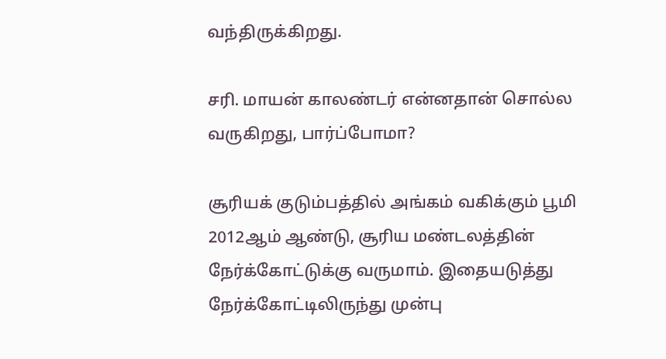வந்திருக்கிறது.

சரி. மாயன் காலண்டர் என்னதான் சொல்ல வருகிறது, பார்ப்போமா?

சூரியக் குடும்பத்தில் அங்கம் வகிக்கும் பூமி 2012ஆம் ஆண்டு, சூரிய மண்டலத்தின் நேர்க்கோட்டுக்கு வருமாம். இதையடுத்து நேர்க்கோட்டிலிருந்து முன்பு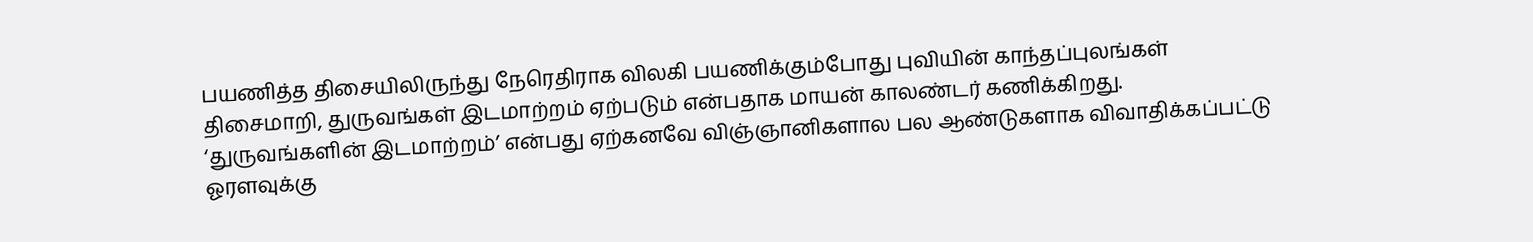பயணித்த திசையிலிருந்து நேரெதிராக விலகி பயணிக்கும்போது புவியின் காந்தப்புலங்கள் திசைமாறி, துருவங்கள் இடமாற்றம் ஏற்படும் என்பதாக மாயன் காலண்டர் கணிக்கிறது. ‘துருவங்களின் இடமாற்றம்’ என்பது ஏற்கனவே விஞ்ஞானிகளால பல ஆண்டுகளாக விவாதிக்கப்பட்டு ஓரளவுக்கு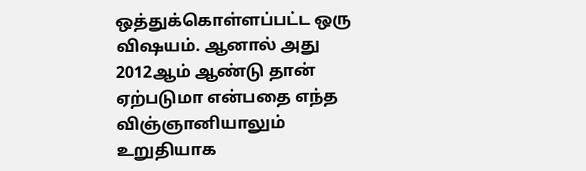ஒத்துக்கொள்ளப்பட்ட ஒரு விஷயம். ஆனால் அது 2012ஆம் ஆண்டு தான் ஏற்படுமா என்பதை எந்த விஞ்ஞானியாலும் உறுதியாக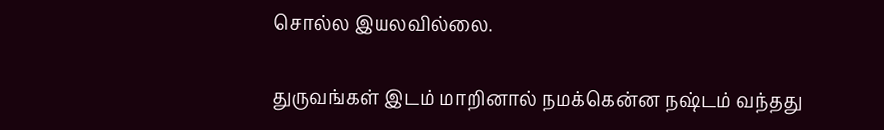சொல்ல இயலவில்லை.

துருவங்கள் இடம் மாறினால் நமக்கென்ன நஷ்டம் வந்தது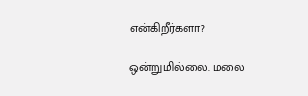என்கிறீர்களா?

ஒன்றுமில்லை. மலை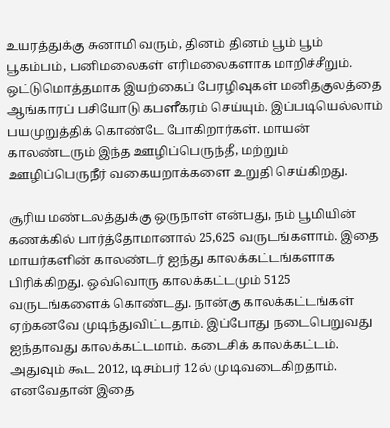உயரத்துக்கு சுனாமி வரும், தினம் தினம் பூம் பூம் பூகம்பம், பனிமலைகள் எரிமலைகளாக மாறிச்சீறும். ஒட்டுமொத்தமாக இயற்கைப் பேரழிவுகள் மனிதகுலத்தை ஆங்காரப் பசியோடு கபளீகரம் செய்யும். இப்படியெல்லாம் பயமுறுத்திக் கொண்டே போகிறார்கள். மாயன் காலண்டரும் இந்த ஊழிப்பெருந்தீ, மற்றும் ஊழிப்பெருநீர் வகையறாக்களை உறுதி செய்கிறது.

சூரிய மண்டலத்துக்கு ஒருநாள் என்பது, நம் பூமியின் கணக்கில் பார்த்தோமானால் 25,625 வருடங்களாம். இதை மாயர்களின் காலண்டர் ஐந்து காலக்கட்டங்களாக பிரிக்கிறது. ஒவ்வொரு காலக்கட்டமும் 5125 வருடங்களைக் கொண்டது. நான்கு காலக்கட்டங்கள் ஏற்கனவே முடிந்துவிட்டதாம். இப்போது நடைபெறுவது ஐந்தாவது காலக்கட்டமாம். கடைசிக் காலக்கட்டம். அதுவும் கூட 2012, டிசம்பர் 12ல் முடிவடைகிறதாம். எனவேதான் இதை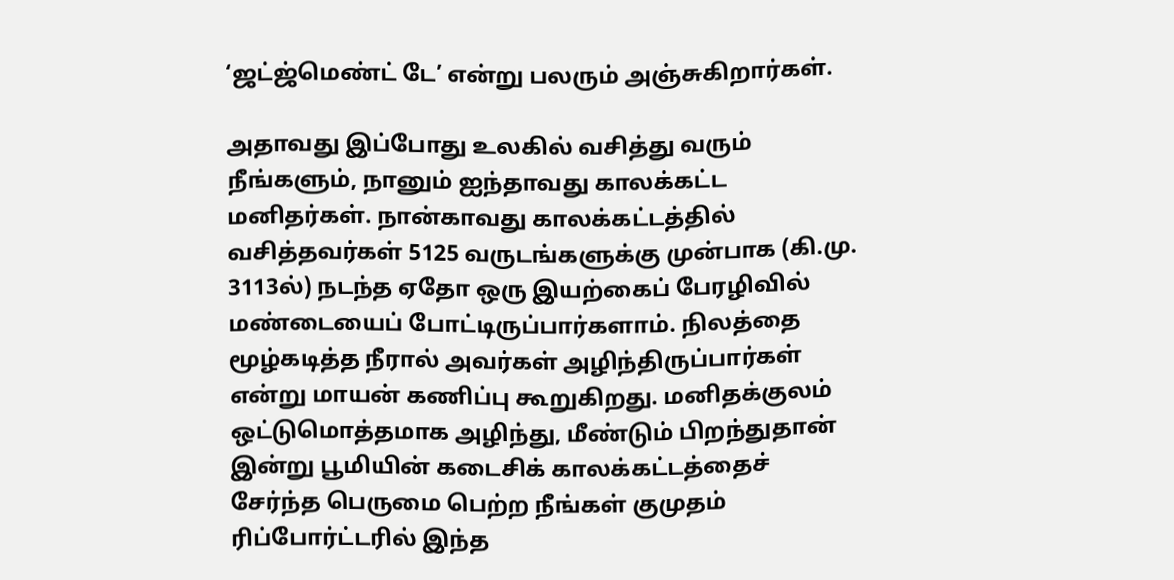‘ஜட்ஜ்மெண்ட் டே’ என்று பலரும் அஞ்சுகிறார்கள்.

அதாவது இப்போது உலகில் வசித்து வரும் நீங்களும், நானும் ஐந்தாவது காலக்கட்ட மனிதர்கள். நான்காவது காலக்கட்டத்தில் வசித்தவர்கள் 5125 வருடங்களுக்கு முன்பாக (கி.மு. 3113ல்) நடந்த ஏதோ ஒரு இயற்கைப் பேரழிவில் மண்டையைப் போட்டிருப்பார்களாம். நிலத்தை மூழ்கடித்த நீரால் அவர்கள் அழிந்திருப்பார்கள் என்று மாயன் கணிப்பு கூறுகிறது. மனிதக்குலம் ஒட்டுமொத்தமாக அழிந்து, மீண்டும் பிறந்துதான் இன்று பூமியின் கடைசிக் காலக்கட்டத்தைச் சேர்ந்த பெருமை பெற்ற நீங்கள் குமுதம் ரிப்போர்ட்டரில் இந்த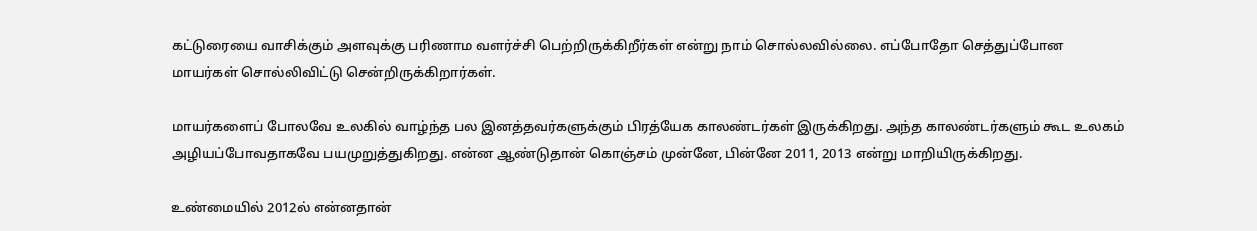கட்டுரையை வாசிக்கும் அளவுக்கு பரிணாம வளர்ச்சி பெற்றிருக்கிறீர்கள் என்று நாம் சொல்லவில்லை. எப்போதோ செத்துப்போன மாயர்கள் சொல்லிவிட்டு சென்றிருக்கிறார்கள்.

மாயர்களைப் போலவே உலகில் வாழ்ந்த பல இனத்தவர்களுக்கும் பிரத்யேக காலண்டர்கள் இருக்கிறது. அந்த காலண்டர்களும் கூட உலகம் அழியப்போவதாகவே பயமுறுத்துகிறது. என்ன ஆண்டுதான் கொஞ்சம் முன்னே, பின்னே 2011, 2013 என்று மாறியிருக்கிறது.

உண்மையில் 2012ல் என்னதான்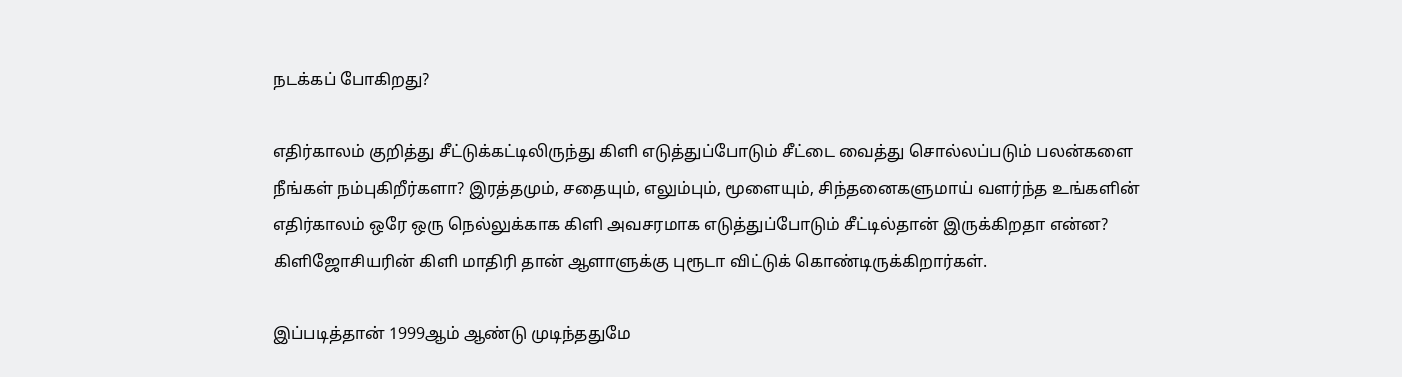நடக்கப் போகிறது?

எதிர்காலம் குறித்து சீட்டுக்கட்டிலிருந்து கிளி எடுத்துப்போடும் சீட்டை வைத்து சொல்லப்படும் பலன்களை நீங்கள் நம்புகிறீர்களா? இரத்தமும், சதையும், எலும்பும், மூளையும், சிந்தனைகளுமாய் வளர்ந்த உங்களின் எதிர்காலம் ஒரே ஒரு நெல்லுக்காக கிளி அவசரமாக எடுத்துப்போடும் சீட்டில்தான் இருக்கிறதா என்ன? கிளிஜோசியரின் கிளி மாதிரி தான் ஆளாளுக்கு புரூடா விட்டுக் கொண்டிருக்கிறார்கள்.

இப்படித்தான் 1999ஆம் ஆண்டு முடிந்ததுமே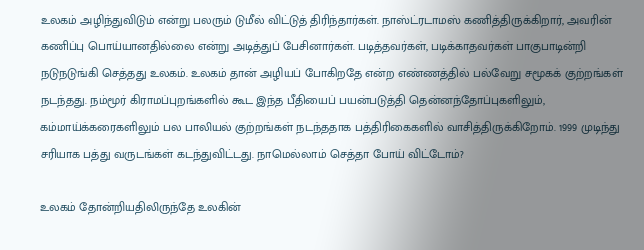உலகம் அழிந்துவிடும் என்று பலரும் டுமீல் விட்டுத் திரிந்தார்கள். நாஸ்ட்ரடாமஸ் கணித்திருக்கிறார், அவரின் கணிப்பு பொய்யானதில்லை என்று அடித்துப் பேசினார்கள். படித்தவர்கள், படிக்காதவர்கள் பாகுபாடின்றி நடுநடுங்கி செத்தது உலகம். உலகம் தான் அழியப் போகிறதே என்ற எண்ணத்தில் பல்வேறு சமூகக் குற்றங்கள் நடந்தது. நம்மூர் கிராமப்புறங்களில் கூட இந்த பீதியைப் பயன்படுத்தி தென்னந்தோப்புகளிலும், கம்மாய்க்கரைகளிலும் பல பாலியல் குற்றங்கள் நடந்ததாக பத்திரிகைகளில் வாசித்திருக்கிறோம். 1999 முடிந்து சரியாக பத்து வருடங்கள் கடந்துவிட்டது. நாமெல்லாம் செத்தா போய் விட்டோம்?

உலகம் தோன்றியதிலிருந்தே உலகின்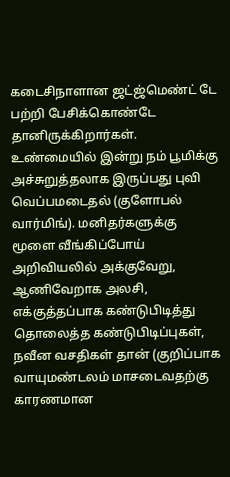கடைசிநாளான ஜட்ஜ்மெண்ட் டே பற்றி பேசிக்கொண்டே தானிருக்கிறார்கள். உண்மையில் இன்று நம் பூமிக்கு அச்சுறுத்தலாக இருப்பது புவி வெப்பமடைதல் (குளோபல் வார்மிங்). மனிதர்களுக்கு மூளை வீங்கிப்போய் அறிவியலில் அக்குவேறு, ஆணிவேறாக அலசி, எக்குத்தப்பாக கண்டுபிடித்து தொலைத்த கண்டுபிடிப்புகள், நவீன வசதிகள் தான் (குறிப்பாக வாயுமண்டலம் மாசடைவதற்கு காரணமான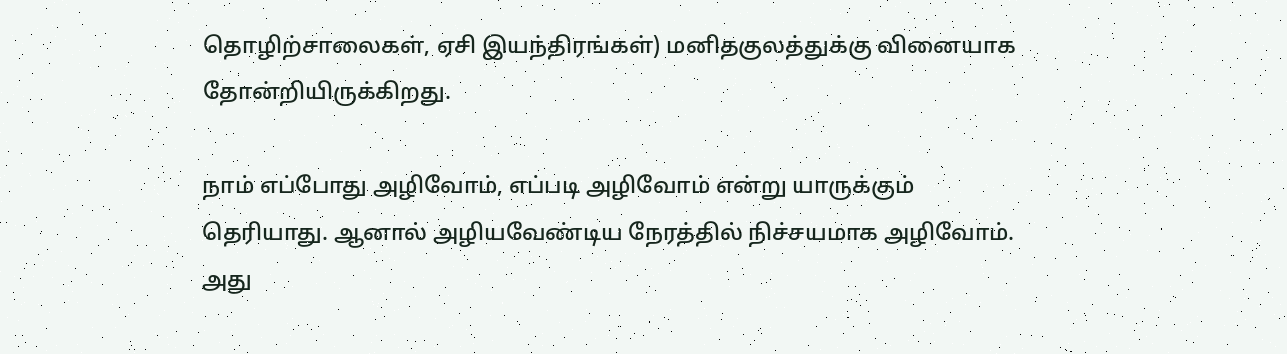தொழிற்சாலைகள், ஏசி இயந்திரங்கள்) மனிதகுலத்துக்கு வினையாக தோன்றியிருக்கிறது.

நாம் எப்போது அழிவோம், எப்படி அழிவோம் என்று யாருக்கும் தெரியாது. ஆனால் அழியவேண்டிய நேரத்தில் நிச்சயமாக அழிவோம். அது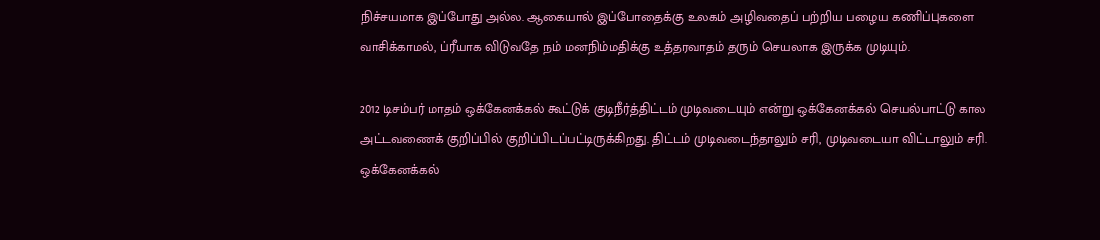நிச்சயமாக இப்போது அல்ல. ஆகையால் இப்போதைக்கு உலகம் அழிவதைப் பற்றிய பழைய கணிப்புகளை வாசிக்காமல், ப்ரீயாக விடுவதே நம் மனநிம்மதிக்கு உத்தரவாதம் தரும் செயலாக இருக்க முடியும்.

2012 டிசம்பர் மாதம் ஒக்கேனக்கல் கூட்டுக் குடிநீர்த்திட்டம் முடிவடையும் என்று ஒக்கேனக்கல் செயல்பாட்டு கால அட்டவணைக் குறிப்பில் குறிப்பிடப்பட்டிருக்கிறது. திட்டம் முடிவடைந்தாலும் சரி, முடிவடையா விட்டாலும் சரி. ஒக்கேனக்கல்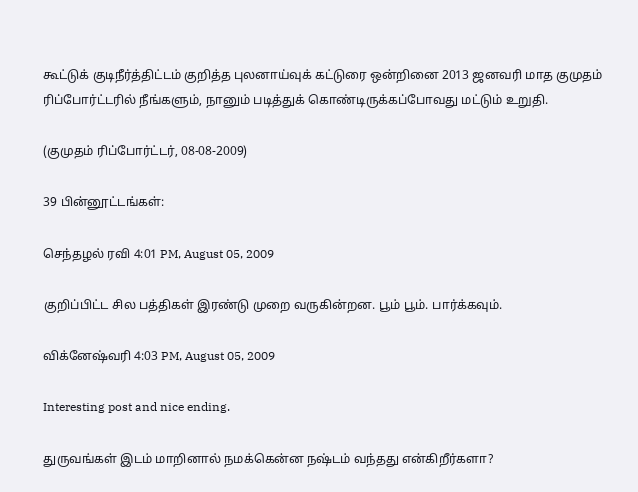கூட்டுக் குடிநீர்த்திட்டம் குறித்த புலனாய்வுக் கட்டுரை ஒன்றினை 2013 ஜனவரி மாத குமுதம் ரிப்போர்ட்டரில் நீங்களும், நானும் படித்துக் கொண்டிருக்கப்போவது மட்டும் உறுதி.

(குமுதம் ரிப்போர்ட்டர், 08-08-2009)

39 பின்னூட்டங்கள்:

செந்தழல் ரவி 4:01 PM, August 05, 2009

குறிப்பிட்ட சில பத்திகள் இரண்டு முறை வருகின்றன. பூம் பூம். பார்க்கவும்.

விக்னேஷ்வரி 4:03 PM, August 05, 2009

Interesting post and nice ending.

துருவங்கள் இடம் மாறினால் நமக்கென்ன நஷ்டம் வந்தது என்கிறீர்களா?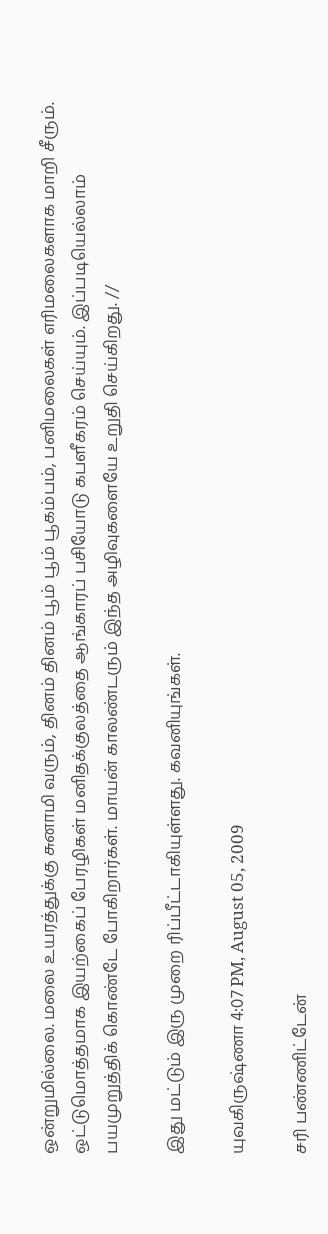ஒன்றுமில்லை. மலை உயரத்துக்கு சுனாமி வரும், தினம் தினம் பூம் பூம் பூகம்பம், பனிமலைகள் எரிமலைகளாக மாறி சீரும். ஒட்டுமொத்தமாக இயற்கைப் பேரழிகள் மனிதக்குலத்தை ஆங்காரப் பசியோடு கபளீகரம் செய்யும். இப்படியெல்லாம் பயமுறுத்திக் கொண்டே போகிறார்கள். மாயன் காலண்டரும் இந்த அழிவுகளையே உறுதி செய்கிறது. //

இது மட்டும் இரு முறை ரிப்பீட்டாகியுள்ளது. கவனியுங்கள்.

யுவகிருஷ்ணா 4:07 PM, August 05, 2009

சரி பண்ணிட்டேன்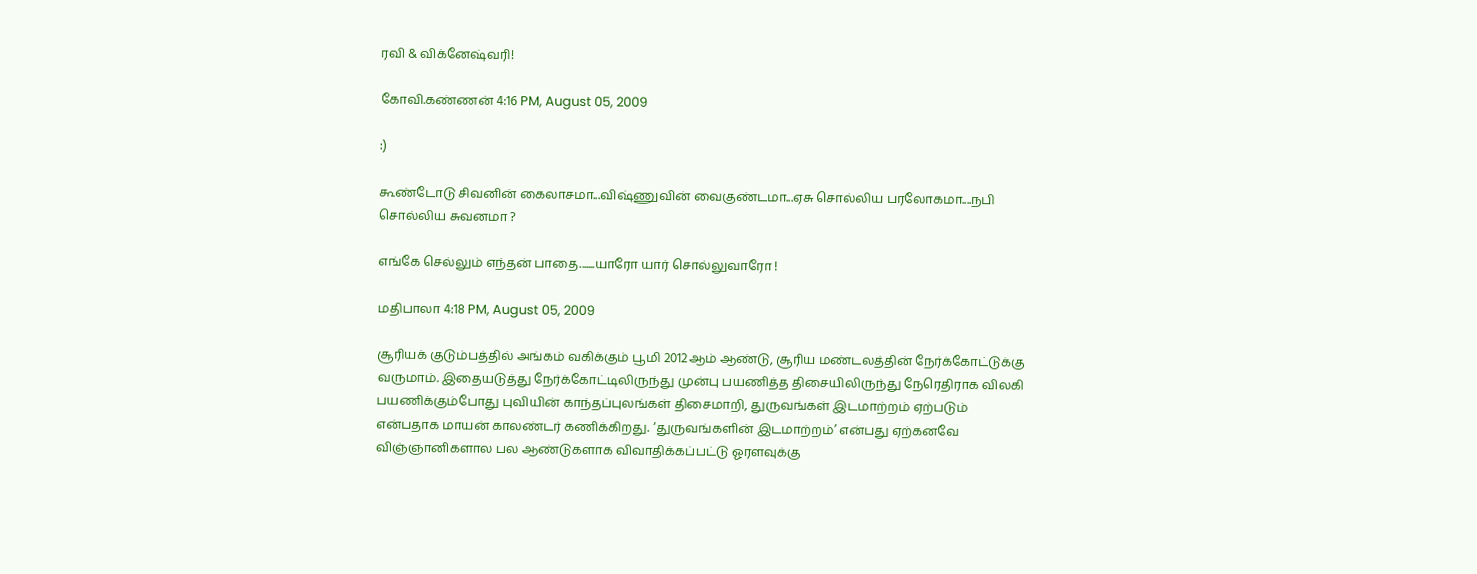ரவி & விக்னேஷ்வரி!

கோவி.கண்ணன் 4:16 PM, August 05, 2009

:)

கூண்டோடு சிவனின் கைலாசமா...விஷ்ணுவின் வைகுண்டமா...ஏசு சொல்லிய பரலோகமா....நபி சொல்லிய சுவனமா ?

எங்கே செல்லும் எந்தன் பாதை.......யாரோ யார் சொல்லுவாரோ !

மதிபாலா 4:18 PM, August 05, 2009

சூரியக் குடும்பத்தில் அங்கம் வகிக்கும் பூமி 2012ஆம் ஆண்டு, சூரிய மண்டலத்தின் நேர்க்கோட்டுக்கு வருமாம். இதையடுத்து நேர்க்கோட்டிலிருந்து முன்பு பயணித்த திசையிலிருந்து நேரெதிராக விலகி பயணிக்கும்போது புவியின் காந்தப்புலங்கள் திசைமாறி, துருவங்கள் இடமாற்றம் ஏற்படும் என்பதாக மாயன் காலண்டர் கணிக்கிறது. ‘துருவங்களின் இடமாற்றம்’ என்பது ஏற்கனவே விஞ்ஞானிகளால பல ஆண்டுகளாக விவாதிக்கப்பட்டு ஓரளவுக்கு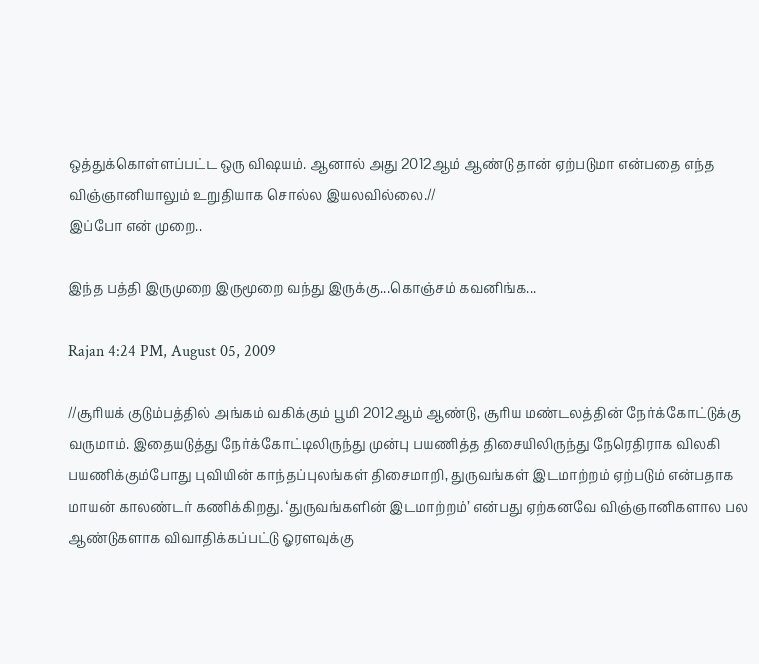ஒத்துக்கொள்ளப்பட்ட ஒரு விஷயம். ஆனால் அது 2012ஆம் ஆண்டு தான் ஏற்படுமா என்பதை எந்த விஞ்ஞானியாலும் உறுதியாக சொல்ல இயலவில்லை.//
இப்போ என் முறை..

இந்த பத்தி இருமுறை இருமூறை வந்து இருக்கு...கொஞ்சம் கவனிங்க...

Rajan 4:24 PM, August 05, 2009

//சூரியக் குடும்பத்தில் அங்கம் வகிக்கும் பூமி 2012ஆம் ஆண்டு, சூரிய மண்டலத்தின் நேர்க்கோட்டுக்கு வருமாம். இதையடுத்து நேர்க்கோட்டிலிருந்து முன்பு பயணித்த திசையிலிருந்து நேரெதிராக விலகி பயணிக்கும்போது புவியின் காந்தப்புலங்கள் திசைமாறி, துருவங்கள் இடமாற்றம் ஏற்படும் என்பதாக மாயன் காலண்டர் கணிக்கிறது. ‘துருவங்களின் இடமாற்றம்’ என்பது ஏற்கனவே விஞ்ஞானிகளால பல ஆண்டுகளாக விவாதிக்கப்பட்டு ஓரளவுக்கு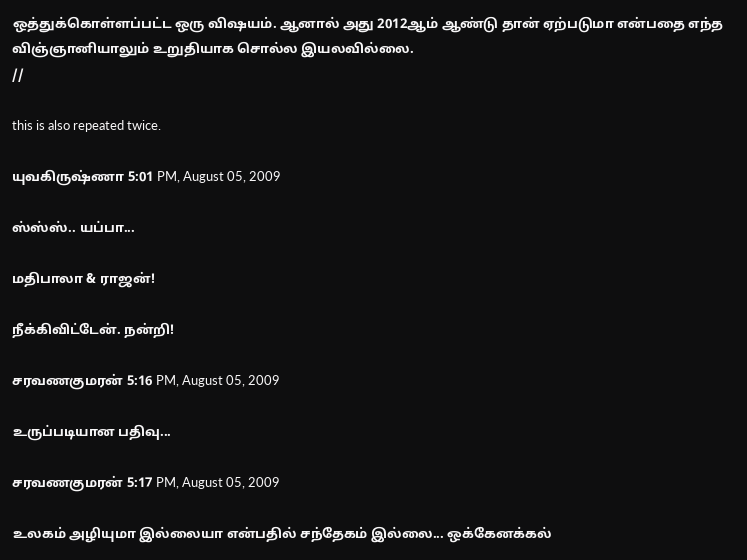ஒத்துக்கொள்ளப்பட்ட ஒரு விஷயம். ஆனால் அது 2012ஆம் ஆண்டு தான் ஏற்படுமா என்பதை எந்த விஞ்ஞானியாலும் உறுதியாக சொல்ல இயலவில்லை.
//

this is also repeated twice.

யுவகிருஷ்ணா 5:01 PM, August 05, 2009

ஸ்ஸ்ஸ்.. யப்பா...

மதிபாலா & ராஜன்!

நீக்கிவிட்டேன். நன்றி!

சரவணகுமரன் 5:16 PM, August 05, 2009

உருப்படியான பதிவு...

சரவணகுமரன் 5:17 PM, August 05, 2009

உலகம் அழியுமா இல்லையா என்பதில் சந்தேகம் இல்லை... ஒக்கேனக்கல்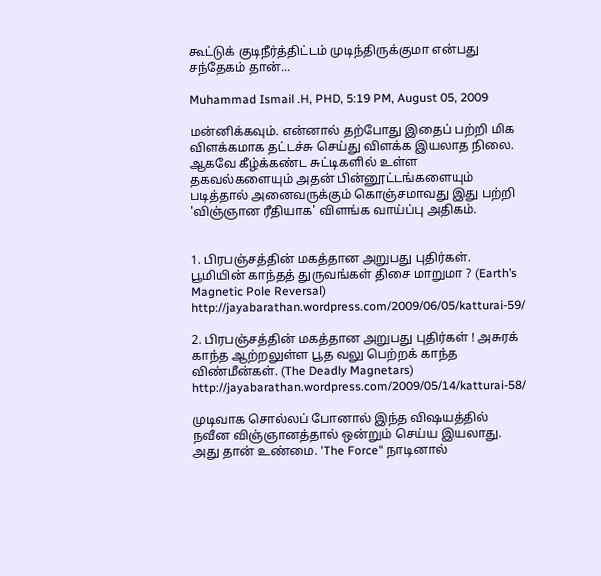கூட்டுக் குடிநீர்த்திட்டம் முடிந்திருக்குமா என்பது சந்தேகம் தான்...

Muhammad Ismail .H, PHD, 5:19 PM, August 05, 2009

மன்னிக்கவும். என்னால் தற்போது இதைப் பற்றி மிக விளக்கமாக தட்டச்சு செய்து விளக்க இயலாத நிலை. ஆகவே கீழ்க்கண்ட சுட்டிகளில் உள்ள தகவல்களையும் அதன் பின்னூட்டங்களையும் படித்தால் அனைவருக்கும் கொஞ்சமாவது இது பற்றி 'விஞ்ஞான ரீதியாக' விளங்க வாய்ப்பு அதிகம்.


1. பிரபஞ்சத்தின் மகத்தான அறுபது புதிர்கள். பூமியின் காந்தத் துருவங்கள் திசை மாறுமா ? (Earth’s Magnetic Pole Reversal)
http://jayabarathan.wordpress.com/2009/06/05/katturai-59/

2. பிரபஞ்சத்தின் மகத்தான அறுபது புதிர்கள் ! அசுரக் காந்த ஆற்றலுள்ள பூத வலு பெற்றக் காந்த விண்மீன்கள். (The Deadly Magnetars)
http://jayabarathan.wordpress.com/2009/05/14/katturai-58/

முடிவாக சொல்லப் போனால் இந்த விஷயத்தில் நவீன விஞ்ஞானத்தால் ஒன்றும் செய்ய இயலாது. அது தான் உண்மை. 'The Force" நாடினால்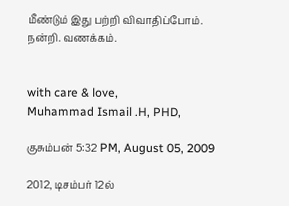மீண்டும் இது பற்றி விவாதிப்போம். நன்றி. வணக்கம்.


with care & love,
Muhammad Ismail .H, PHD,

குசும்பன் 5:32 PM, August 05, 2009

2012, டிசம்பர் 12ல்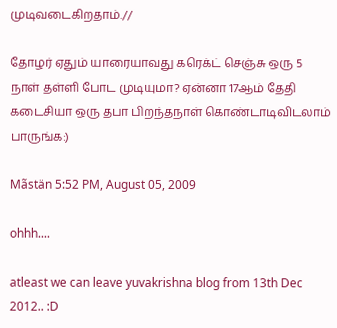முடிவடைகிறதாம்.//

தோழர் ஏதும் யாரையாவது கரெக்ட் செஞ்சு ஒரு 5 நாள் தள்ளி போட முடியுமா? ஏன்னா 17ஆம் தேதி கடைசியா ஒரு தபா பிறந்தநாள் கொண்டாடிவிடலாம் பாருங்க:)

Mãstän 5:52 PM, August 05, 2009

ohhh....

atleast we can leave yuvakrishna blog from 13th Dec 2012.. :D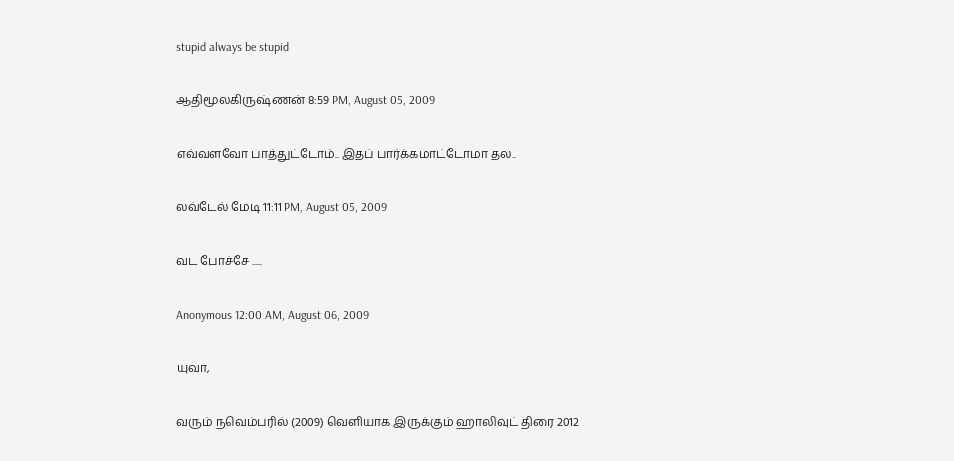stupid always be stupid

ஆதிமூலகிருஷ்ணன் 8:59 PM, August 05, 2009

எவ்வளவோ பாத்துட்டோம்.. இதப் பார்க்கமாட்டோமா தல..

லவ்டேல் மேடி 11:11 PM, August 05, 2009

வட போச்சே .....

Anonymous 12:00 AM, August 06, 2009

யுவா,

வரும் நவெம்பரில் (2009) வெளியாக இருக்கும் ஹாலிவுட் திரை 2012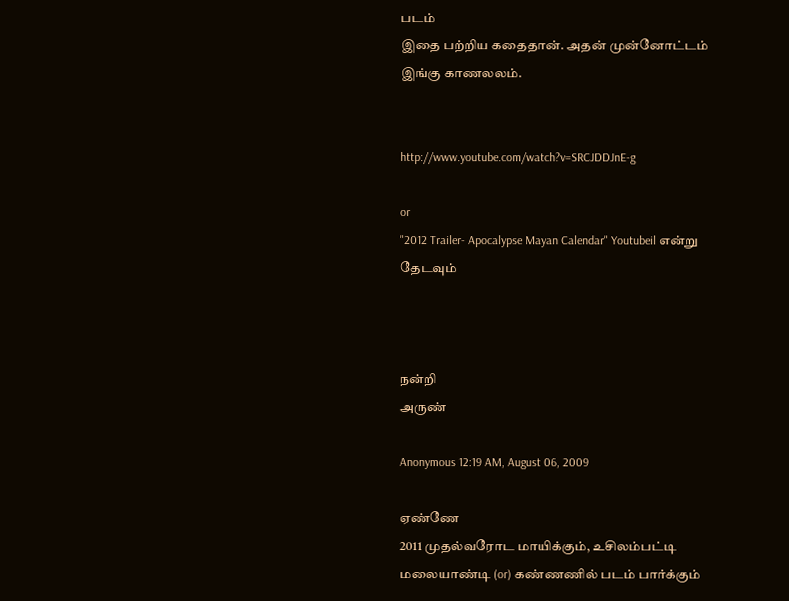படம்
இதை பற்றிய கதைதான். அதன் முன்னோட்டம்
இங்கு காணலலம்.


http://www.youtube.com/watch?v=SRCJDDJnE-g

or
"2012 Trailer- Apocalypse Mayan Calendar" Youtubeil என்று
தேடவும்



நன்றி
அருண்

Anonymous 12:19 AM, August 06, 2009

ஏண்ணே
2011 முதல்வரோட மாயிக்கும், உசிலம்பட்டி மலையாண்டி (or) கண்ணணில் படம் பார்க்கும்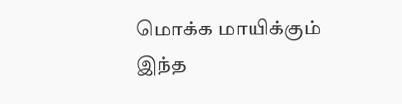மொக்க மாயிக்கும் இந்த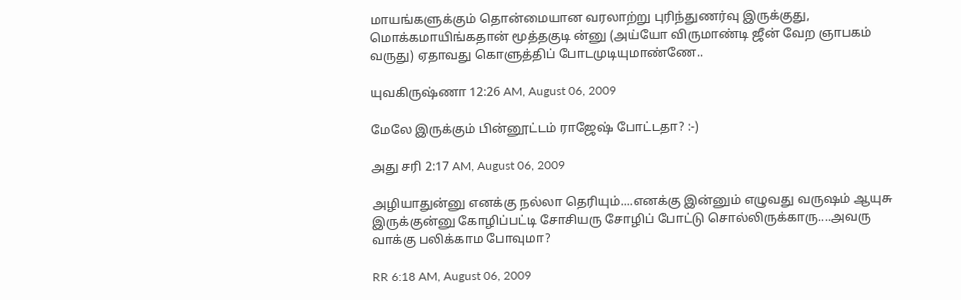மாயங்களுக்கும் தொன்மையான வரலாற்று புரிந்துணர்வு இருக்குது, மொக்கமாயிங்கதான் மூத்தகுடி ன்னு (அய்யோ விருமாண்டி ஜீன் வேற ஞாபகம் வருது) ஏதாவது கொளுத்திப் போடமுடியுமாண்ணே..

யுவகிருஷ்ணா 12:26 AM, August 06, 2009

மேலே இருக்கும் பின்னூட்டம் ராஜேஷ் போட்டதா? :-)

அது சரி 2:17 AM, August 06, 2009

அழியாதுன்னு எனக்கு நல்லா தெரியும்....எனக்கு இன்னும் எழுவது வருஷம் ஆயுசு இருக்குன்னு கோழிப்பட்டி சோசியரு சோழிப் போட்டு சொல்லிருக்காரு....அவரு வாக்கு பலிக்காம போவுமா?

RR 6:18 AM, August 06, 2009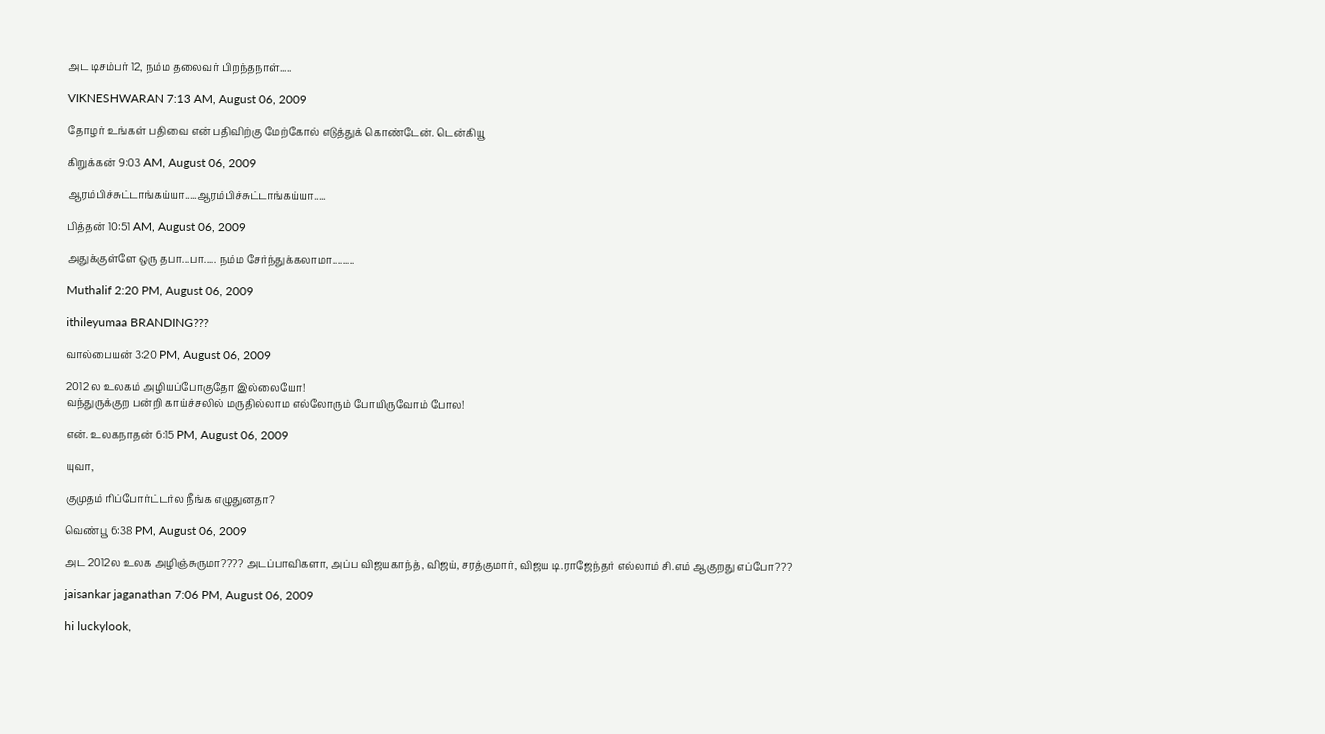அட டிசம்பர் 12, நம்ம தலைவர் பிறந்தநாள்.....

VIKNESHWARAN 7:13 AM, August 06, 2009

தோழர் உங்கள் பதிவை என் பதிவிற்கு மேற்கோல் எடுத்துக் கொண்டேன். டென்கியூ

கிறுக்கன் 9:03 AM, August 06, 2009

ஆரம்பிச்சுட்டாங்கய்யா.....ஆரம்பிச்சுட்டாங்கய்யா.....

பித்தன் 10:51 AM, August 06, 2009

அதுக்குள்ளே ஒரு தபா...பா..... நம்ம சேர்ந்துக்கலாமா.........

Muthalif 2:20 PM, August 06, 2009

ithileyumaa BRANDING???

வால்பையன் 3:20 PM, August 06, 2009

2012 ல உலகம் அழியப்போகுதோ இல்லையோ!
வந்துருக்குற பன்றி காய்ச்சலில் மருதில்லாம எல்லோரும் போயிருவோம் போல!

என். உலகநாதன் 6:15 PM, August 06, 2009

யுவா,

குமுதம் ரிப்போர்ட்டர்ல நீங்க எழுதுனதா?

வெண்பூ 6:38 PM, August 06, 2009

அட 2012ல உலக அழிஞ்சுருமா???? அடப்பாவிகளா, அப்ப விஜயகாந்த், விஜய், சரத்குமார், விஜய டி.ராஜேந்தர் எல்லாம் சி.எம் ஆகுறது எப்போ???

jaisankar jaganathan 7:06 PM, August 06, 2009

hi luckylook,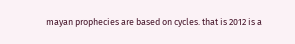mayan prophecies are based on cycles. that is 2012 is a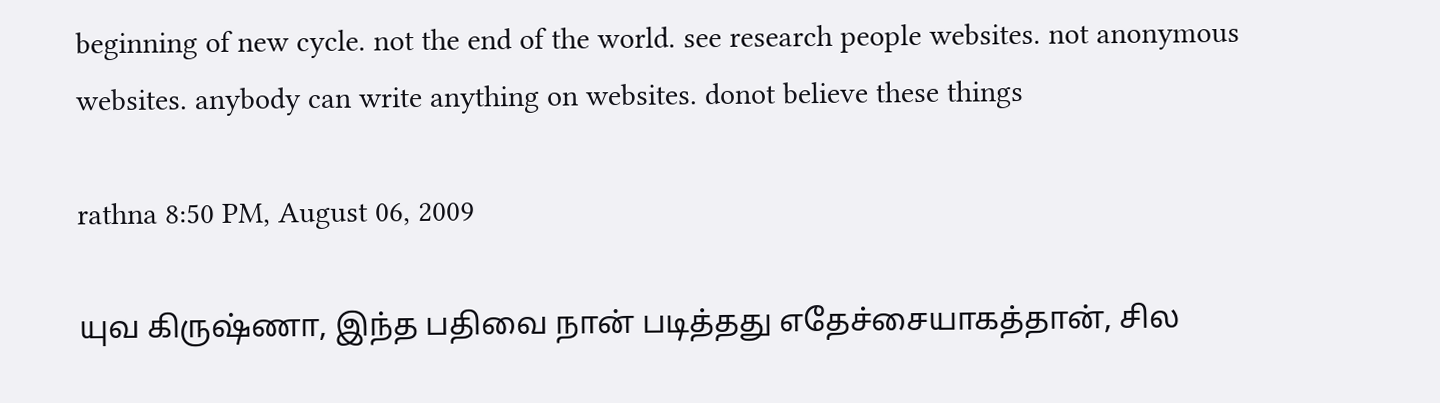beginning of new cycle. not the end of the world. see research people websites. not anonymous websites. anybody can write anything on websites. donot believe these things

rathna 8:50 PM, August 06, 2009

யுவ கிருஷ்ணா, இந்த பதிவை நான் படித்தது எதேச்சையாகத்தான், சில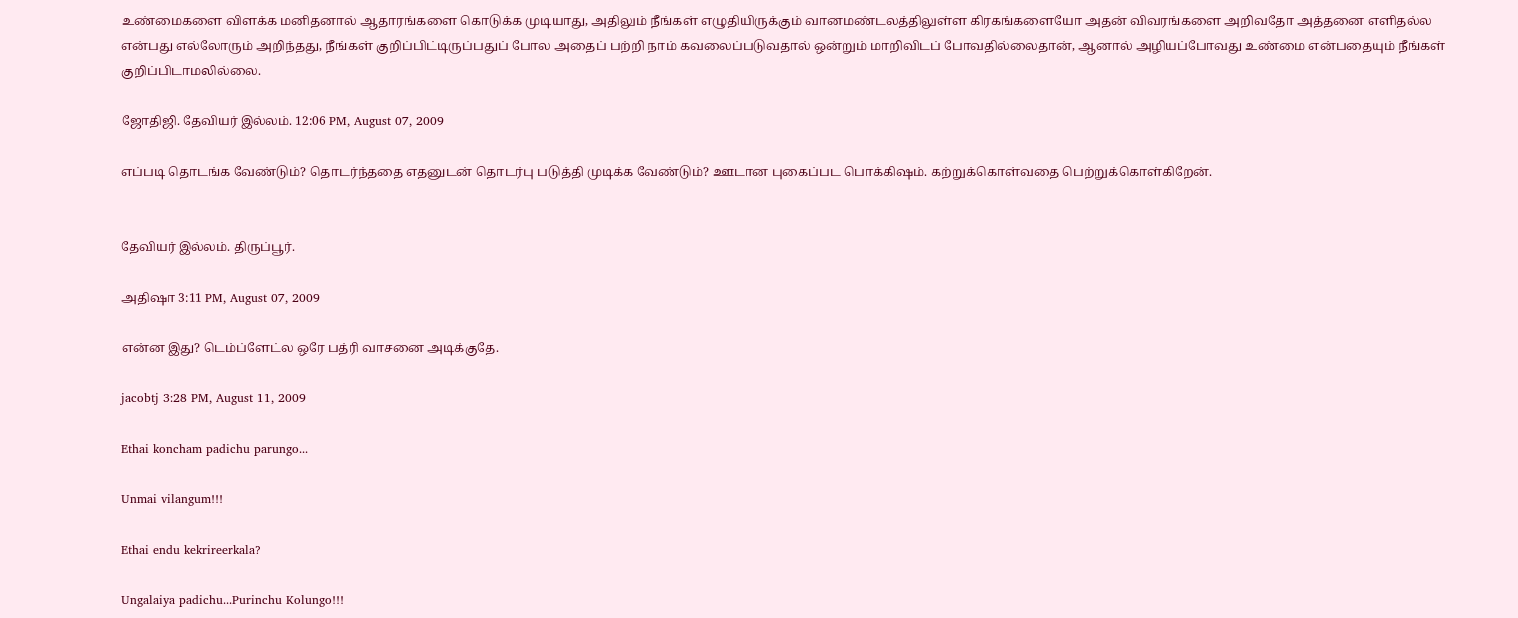உண்மைகளை விளக்க மனிதனால் ஆதாரங்களை கொடுக்க முடியாது, அதிலும் நீங்கள் எழுதியிருக்கும் வானமண்டலத்திலுள்ள கிரகங்களையோ அதன் விவரங்களை அறிவதோ அத்தனை எளிதல்ல என்பது எல்லோரும் அறிந்தது, நீங்கள் குறிப்பிட்டிருப்பதுப் போல அதைப் பற்றி நாம் கவலைப்படுவதால் ஒன்றும் மாறிவிடப் போவதில்லைதான், ஆனால் அழியப்போவது உண்மை என்பதையும் நீங்கள் குறிப்பிடாமலில்லை.

ஜோதிஜி. தேவியர் இல்லம். 12:06 PM, August 07, 2009

எப்படி தொடங்க வேண்டும்? தொடர்ந்ததை எதனுடன் தொடர்பு படுத்தி முடிக்க வேண்டும்? ஊடான புகைப்பட பொக்கிஷம். கற்றுக்கொள்வதை பெற்றுக்கொள்கிறேன்.


தேவியர் இல்லம். திருப்பூர்.

அதிஷா 3:11 PM, August 07, 2009

என்ன இது? டெம்ப்ளேட்ல ஒரே பத்ரி வாசனை அடிக்குதே.

jacobtj 3:28 PM, August 11, 2009

Ethai koncham padichu parungo...

Unmai vilangum!!!

Ethai endu kekrireerkala?

Ungalaiya padichu...Purinchu Kolungo!!!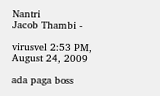Nantri
Jacob Thambi -

virusvel 2:53 PM, August 24, 2009

ada paga boss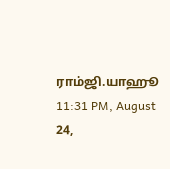ராம்ஜி.யாஹூ 11:31 PM, August 24,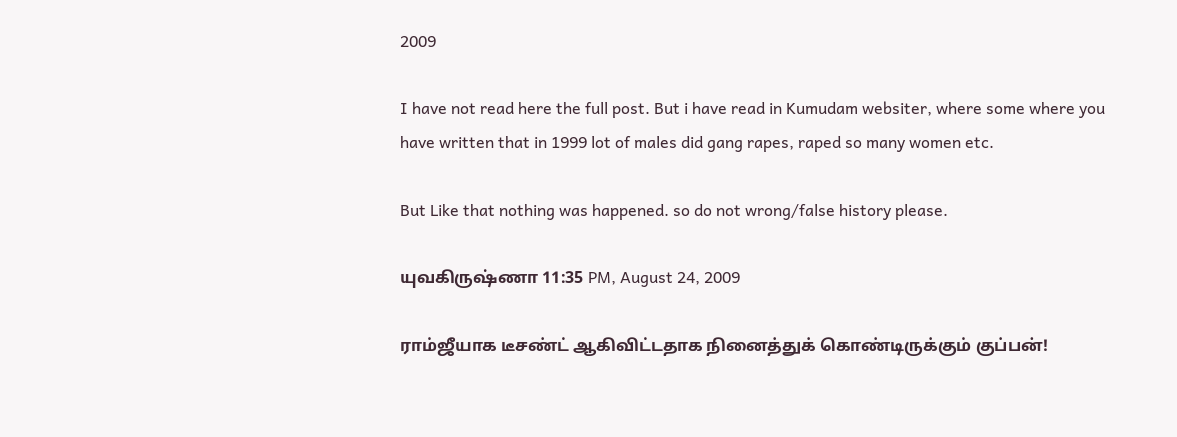2009

I have not read here the full post. But i have read in Kumudam websiter, where some where you have written that in 1999 lot of males did gang rapes, raped so many women etc.

But Like that nothing was happened. so do not wrong/false history please.

யுவகிருஷ்ணா 11:35 PM, August 24, 2009

ராம்ஜீயாக டீசண்ட் ஆகிவிட்டதாக நினைத்துக் கொண்டிருக்கும் குப்பன்!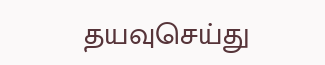தயவுசெய்து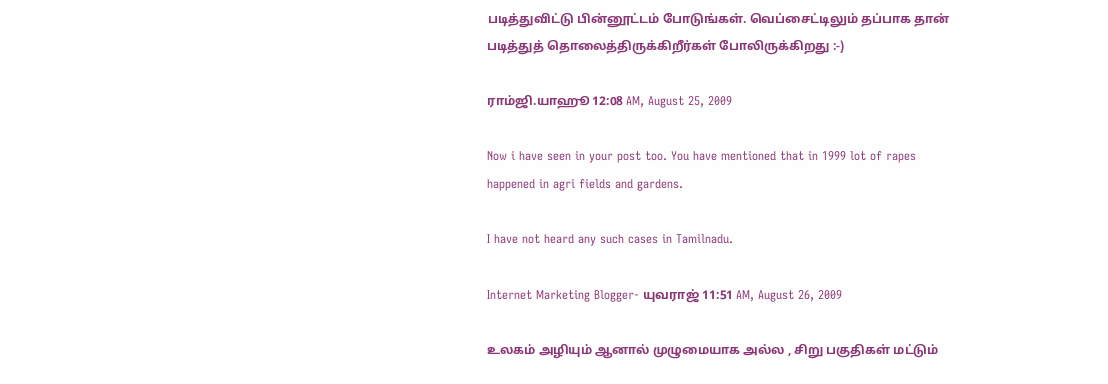படித்துவிட்டு பின்னூட்டம் போடுங்கள். வெப்சைட்டிலும் தப்பாக தான் படித்துத் தொலைத்திருக்கிறீர்கள் போலிருக்கிறது :-)

ராம்ஜி.யாஹூ 12:08 AM, August 25, 2009

Now i have seen in your post too. You have mentioned that in 1999 lot of rapes happened in agri fields and gardens.

I have not heard any such cases in Tamilnadu.

Internet Marketing Blogger- யுவராஜ் 11:51 AM, August 26, 2009

உலகம் அழியும் ஆனால் முழுமையாக அல்ல , சிறு பகுதிகள் மட்டும்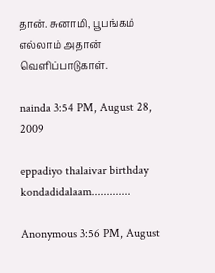தான். சுனாமி, பூபங்கம் எல்லாம் அதான் வெளிப்பாடுகாள்.

nainda 3:54 PM, August 28, 2009

eppadiyo thalaivar birthday kondadidalaam.............

Anonymous 3:56 PM, August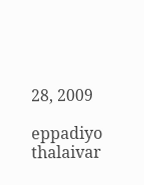28, 2009

eppadiyo thalaivar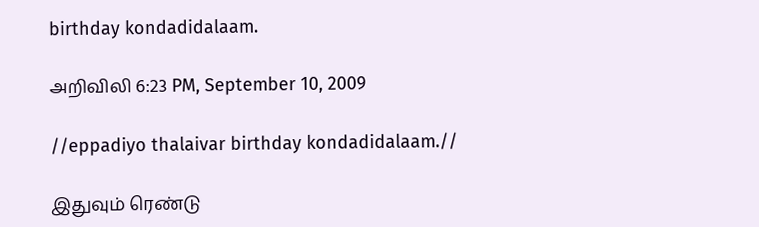birthday kondadidalaam.

அறிவிலி 6:23 PM, September 10, 2009

//eppadiyo thalaivar birthday kondadidalaam.//

இதுவும் ரெண்டு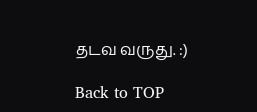தடவ வருது. :)

Back to TOP